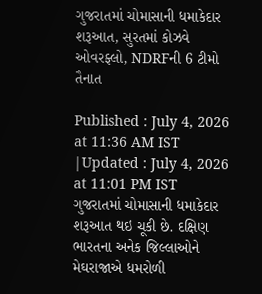ગુજરાતમાં ચોમાસાની ધમાકેદાર શરૂઆત, સુરતમાં કોઝવે ઓવરફ્લો, NDRFની 6 ટીમો તૈનાત

Published : July 4, 2026 at 11:36 AM IST
|Updated : July 4, 2026 at 11:01 PM IST
ગુજરાતમાં ચોમાસાની ધમાકેદાર શરૂઆત થઇ ચૂકી છે. દક્ષિણ ભારતના અનેક જિલ્લાઓને મેઘરાજાએ ધમરોળી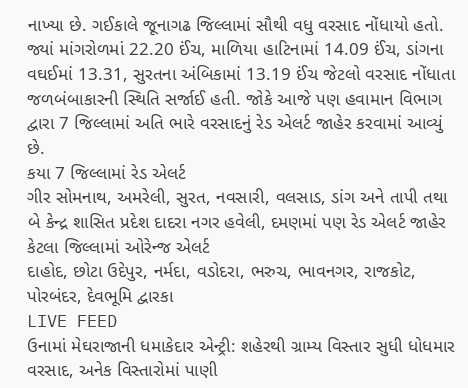નાખ્યા છે. ગઈકાલે જૂનાગઢ જિલ્લામાં સૌથી વધુ વરસાદ નોંધાયો હતો. જ્યાં માંગરોળમાં 22.20 ઈંચ, માળિયા હાટિનામાં 14.09 ઈંચ, ડાંગના વઘઈમાં 13.31, સુરતના અંબિકામાં 13.19 ઈંચ જેટલો વરસાદ નોંધાતા જળબંબાકારની સ્થિતિ સર્જાઈ હતી. જોકે આજે પણ હવામાન વિભાગ દ્વારા 7 જિલ્લામાં અતિ ભારે વરસાદનું રેડ એલર્ટ જાહેર કરવામાં આવ્યું છે.
કયા 7 જિલ્લામાં રેડ એલર્ટ
ગીર સોમનાથ, અમરેલી, સુરત, નવસારી, વલસાડ, ડાંગ અને તાપી તથા બે કેન્દ્ર શાસિત પ્રદેશ દાદરા નગર હવેલી, દમણમાં પણ રેડ એલર્ટ જાહેર
કેટલા જિલ્લામાં ઓરેન્જ એલર્ટ
દાહોદ, છોટા ઉદેપુર, નર્મદા, વડોદરા, ભરુચ, ભાવનગર, રાજકોટ, પોરબંદર, દેવભૂમિ દ્વારકા
LIVE FEED
ઉનામાં મેઘરાજાની ધમાકેદાર એન્ટ્રી: શહેરથી ગ્રામ્ય વિસ્તાર સુધી ધોધમાર વરસાદ, અનેક વિસ્તારોમાં પાણી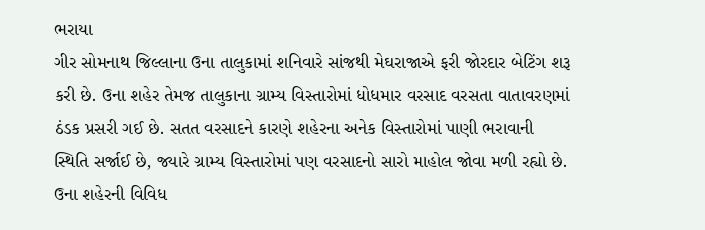ભરાયા
ગીર સોમનાથ જિલ્લાના ઉના તાલુકામાં શનિવારે સાંજથી મેઘરાજાએ ફરી જોરદાર બેટિંગ શરૂ કરી છે. ઉના શહેર તેમજ તાલુકાના ગ્રામ્ય વિસ્તારોમાં ધોધમાર વરસાદ વરસતા વાતાવરણમાં ઠંડક પ્રસરી ગઈ છે. સતત વરસાદને કારણે શહેરના અનેક વિસ્તારોમાં પાણી ભરાવાની સ્થિતિ સર્જાઈ છે, જ્યારે ગ્રામ્ય વિસ્તારોમાં પણ વરસાદનો સારો માહોલ જોવા મળી રહ્યો છે.
ઉના શહેરની વિવિધ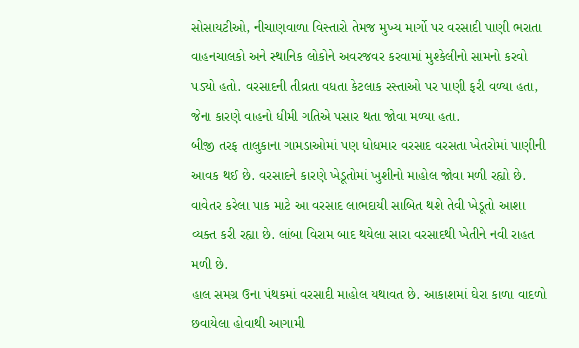સોસાયટીઓ, નીચાણવાળા વિસ્તારો તેમજ મુખ્ય માર્ગો પર વરસાદી પાણી ભરાતા વાહનચાલકો અને સ્થાનિક લોકોને અવરજવર કરવામાં મુશ્કેલીનો સામનો કરવો પડ્યો હતો. વરસાદની તીવ્રતા વધતા કેટલાક રસ્તાઓ પર પાણી ફરી વળ્યા હતા, જેના કારણે વાહનો ધીમી ગતિએ પસાર થતા જોવા મળ્યા હતા.
બીજી તરફ તાલુકાના ગામડાઓમાં પણ ધોધમાર વરસાદ વરસતા ખેતરોમાં પાણીની આવક થઈ છે. વરસાદને કારણે ખેડૂતોમાં ખુશીનો માહોલ જોવા મળી રહ્યો છે. વાવેતર કરેલા પાક માટે આ વરસાદ લાભદાયી સાબિત થશે તેવી ખેડૂતો આશા વ્યક્ત કરી રહ્યા છે. લાંબા વિરામ બાદ થયેલા સારા વરસાદથી ખેતીને નવી રાહત મળી છે.
હાલ સમગ્ર ઉના પંથકમાં વરસાદી માહોલ યથાવત છે. આકાશમાં ઘેરા કાળા વાદળો છવાયેલા હોવાથી આગામી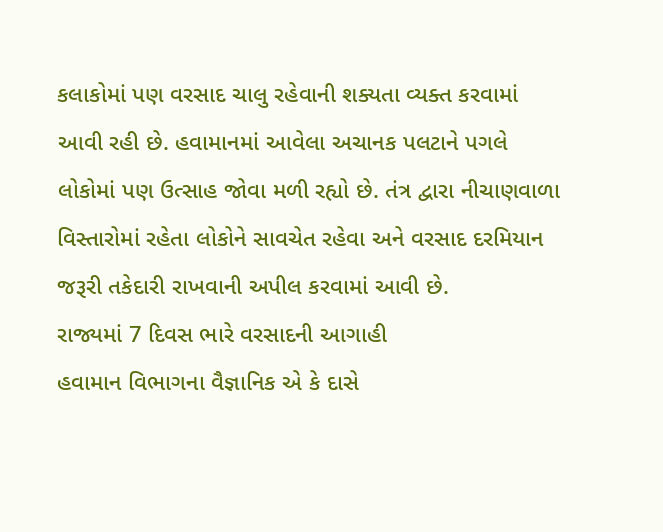કલાકોમાં પણ વરસાદ ચાલુ રહેવાની શક્યતા વ્યક્ત કરવામાં આવી રહી છે. હવામાનમાં આવેલા અચાનક પલટાને પગલે લોકોમાં પણ ઉત્સાહ જોવા મળી રહ્યો છે. તંત્ર દ્વારા નીચાણવાળા વિસ્તારોમાં રહેતા લોકોને સાવચેત રહેવા અને વરસાદ દરમિયાન જરૂરી તકેદારી રાખવાની અપીલ કરવામાં આવી છે.
રાજ્યમાં 7 દિવસ ભારે વરસાદની આગાહી
હવામાન વિભાગના વૈજ્ઞાનિક એ કે દાસે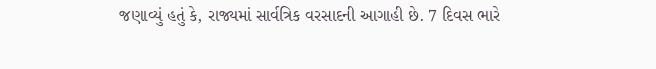જણાવ્યું હતું કે, રાજ્યમાં સાર્વત્રિક વરસાદની આગાહી છે. 7 દિવસ ભારે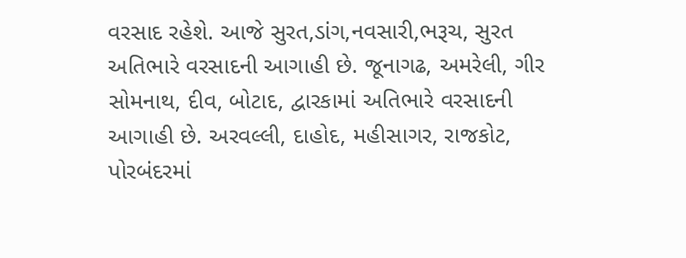વરસાદ રહેશે. આજે સુરત,ડાંગ,નવસારી,ભરૂચ, સુરત અતિભારે વરસાદની આગાહી છે. જૂનાગઢ, અમરેલી, ગીર સોમનાથ, દીવ, બોટાદ, દ્વારકામાં અતિભારે વરસાદની આગાહી છે. અરવલ્લી, દાહોદ, મહીસાગર, રાજકોટ, પોરબંદરમાં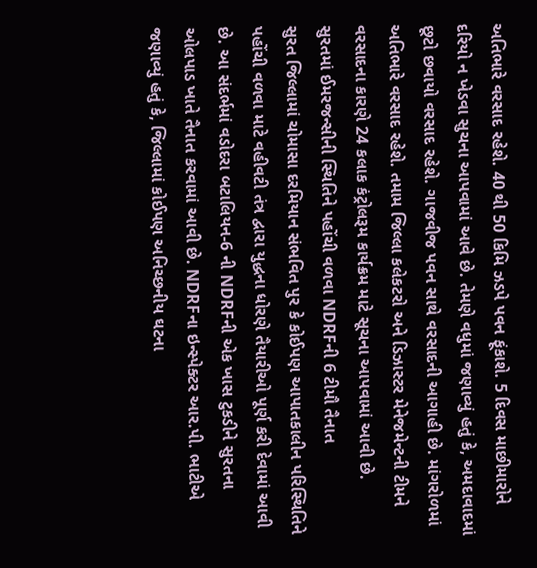અતિભારે વરસાદ રહેશે. 40 થી 50 કિમિ ઝડપે પવન ફૂંકાશે. 5 દિવસ માછીમારોને દરિયો ન ખેડવા સુચના આપવામાં આવે છે. તેમણે વધુમાં જણાવ્યું હતું કે, અમદાવાદમાં છૂટો છવાયો વરસાદ રહેશે. ગાજવીજ પવન સાથે વરસાદની આગાહી છે. માંગરોળમાં અતિભારે વરસાદ રહેશે. તમામ જિલ્લા કલેકટરો અને ડિઝાસ્ટર મેનેજમેન્ટની ટીમને વરસાદના કારણે 24 કલાક કંટ્રોલરૂમ કાર્યક્રમ માટે સૂચના આપવામાં આવી છે.
સુરતમાં ઈમરજન્સીની સ્થિતિને પહોંચી વળવા NDRFની 6 ટીમૌ તૈનાત
સુરત જિલ્લામાં ચોમાસા દરમિયાન સંભવિત પુર કે કોઈપણ આપાતકાલીન પરિસ્થિતિને પહોંચી વળવા માટે વહીવટી તંત્ર દ્વારા યુદ્ધના ધોરણે તૈયારીઓ પૂર્ણ કરી દેવામાં આવી છે. આ સંદર્ભમાં વડોદરા બટાલિયન-6 ની NDRFની એક ખાસ ટુકડીને સુરતના ઓલપાડ ખાતે તૈનાત કરવામાં આવી છે. NDRFના ઇન્સ્પેક્ટર આર.પી. ભાટીએ જણાવ્યું હતું કે, જિલ્લામાં કોઈપણ અનિચ્છનીય ઘટના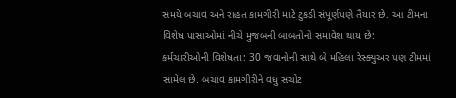સમયે બચાવ અને રાહત કામગીરી માટે ટુકડી સંપૂર્ણપણે તૈયાર છે. આ ટીમના વિશેષ પાસાઓમાં નીચે મુજબની બાબતોનો સમાવેશ થાય છે:
કર્મચારીઓની વિશેષતા: 30 જવાનોની સાથે બે મહિલા રેસ્ક્યુઅર પણ ટીમમાં સામેલ છે. બચાવ કામગીરીને વધુ સચોટ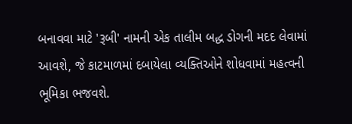બનાવવા માટે 'રૂબી' નામની એક તાલીમ બદ્ધ ડોગની મદદ લેવામાં આવશે, જે કાટમાળમાં દબાયેલા વ્યક્તિઓને શોધવામાં મહત્વની ભૂમિકા ભજવશે.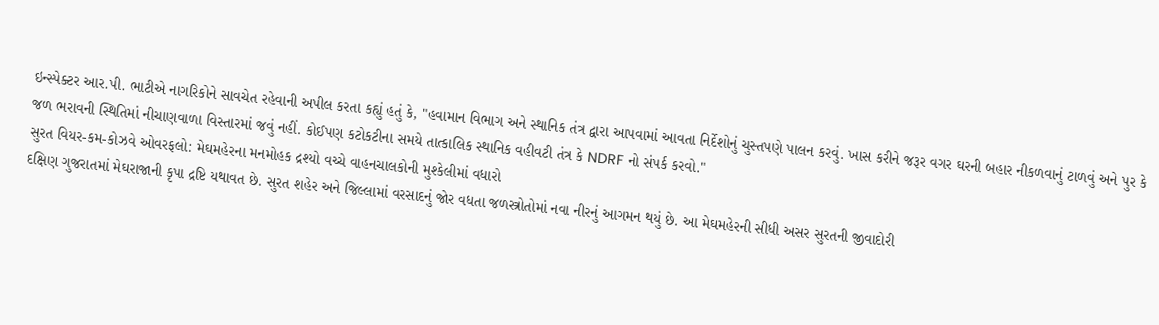ઇન્સ્પેક્ટર આર.પી. ભાટીએ નાગરિકોને સાવચેત રહેવાની અપીલ કરતા કહ્યું હતું કે, "હવામાન વિભાગ અને સ્થાનિક તંત્ર દ્વારા આપવામાં આવતા નિર્દેશોનું ચુસ્તપણે પાલન કરવું. ખાસ કરીને જરૂર વગર ઘરની બહાર નીકળવાનું ટાળવું અને પુર કે જળ ભરાવની સ્થિતિમાં નીચાણવાળા વિસ્તારમાં જવું નહીં. કોઈપણ કટોકટીના સમયે તાત્કાલિક સ્થાનિક વહીવટી તંત્ર કે NDRF નો સંપર્ક કરવો."
સુરત વિયર-કમ-કોઝવે ઓવરફલો: મેઘમહેરના મનમોહક દ્રશ્યો વચ્ચે વાહનચાલકોની મુશ્કેલીમાં વધારો
દક્ષિણ ગુજરાતમાં મેઘરાજાની કૃપા દ્રષ્ટિ યથાવત છે. સુરત શહેર અને જિલ્લામાં વરસાદનું જોર વધતા જળસ્ત્રોતોમાં નવા નીરનું આગમન થયું છે. આ મેઘમહેરની સીધી અસર સુરતની જીવાદોરી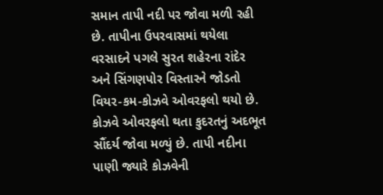સમાન તાપી નદી પર જોવા મળી રહી છે. તાપીના ઉપરવાસમાં થયેલા વરસાદને પગલે સુરત શહેરના રાંદેર અને સિંગણપોર વિસ્તારને જોડતો વિયર-કમ-કોઝવે ઓવરફલો થયો છે.
કોઝવે ઓવરફલો થતા કુદરતનું અદભૂત સૌંદર્ય જોવા મળ્યું છે. તાપી નદીના પાણી જ્યારે કોઝવેની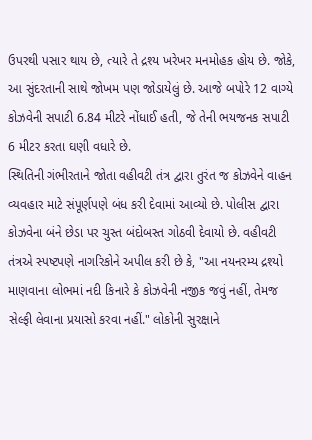ઉપરથી પસાર થાય છે, ત્યારે તે દ્રશ્ય ખરેખર મનમોહક હોય છે. જોકે, આ સુંદરતાની સાથે જોખમ પણ જોડાયેલું છે. આજે બપોરે 12 વાગ્યે કોઝવેની સપાટી 6.84 મીટરે નોંધાઈ હતી, જે તેની ભયજનક સપાટી 6 મીટર કરતા ઘણી વધારે છે.
સ્થિતિની ગંભીરતાને જોતા વહીવટી તંત્ર દ્વારા તુરંત જ કોઝવેને વાહન વ્યવહાર માટે સંપૂર્ણપણે બંધ કરી દેવામાં આવ્યો છે. પોલીસ દ્વારા કોઝવેના બંને છેડા પર ચુસ્ત બંદોબસ્ત ગોઠવી દેવાયો છે. વહીવટી તંત્રએ સ્પષ્ટપણે નાગરિકોને અપીલ કરી છે કે, "આ નયનરમ્ય દ્રશ્યો માણવાના લોભમાં નદી કિનારે કે કોઝવેની નજીક જવું નહીં, તેમજ સેલ્ફી લેવાના પ્રયાસો કરવા નહીં." લોકોની સુરક્ષાને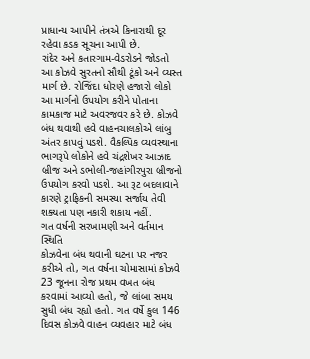પ્રાધાન્ય આપીને તંત્રએ કિનારાથી દૂર રહેવા કડક સૂચના આપી છે.
રાંદેર અને કતારગામ-વેડરોડને જોડતો આ કોઝવે સુરતનો સૌથી ટૂંકો અને વ્યસ્ત માર્ગ છે. રોજિંદા ધોરણે હજારો લોકો આ માર્ગનો ઉપયોગ કરીને પોતાના કામકાજ માટે અવરજવર કરે છે. કોઝવે બંધ થવાથી હવે વાહનચાલકોએ લાંબુ અંતર કાપવું પડશે. વૈકલ્પિક વ્યવસ્થાના ભાગરૂપે લોકોને હવે ચંદ્રશેખર આઝાદ બ્રીજ અને ડભોલી-જહાંગીરપુરા બ્રીજનો ઉપયોગ કરવો પડશે. આ રૂટ બદલાવાને કારણે ટ્રાફિકની સમસ્યા સર્જાય તેવી શક્યતા પણ નકારી શકાય નહીં.
ગત વર્ષની સરખામણી અને વર્તમાન સ્થિતિ
કોઝવેના બંધ થવાની ઘટના પર નજર કરીએ તો, ગત વર્ષના ચોમાસામાં કોઝવે 23 જૂનના રોજ પ્રથમ વખત બંધ કરવામાં આવ્યો હતો, જે લાંબા સમય સુધી બંધ રહ્યો હતો. ગત વર્ષે કુલ 146 દિવસ કોઝવે વાહન વ્યવહાર માટે બંધ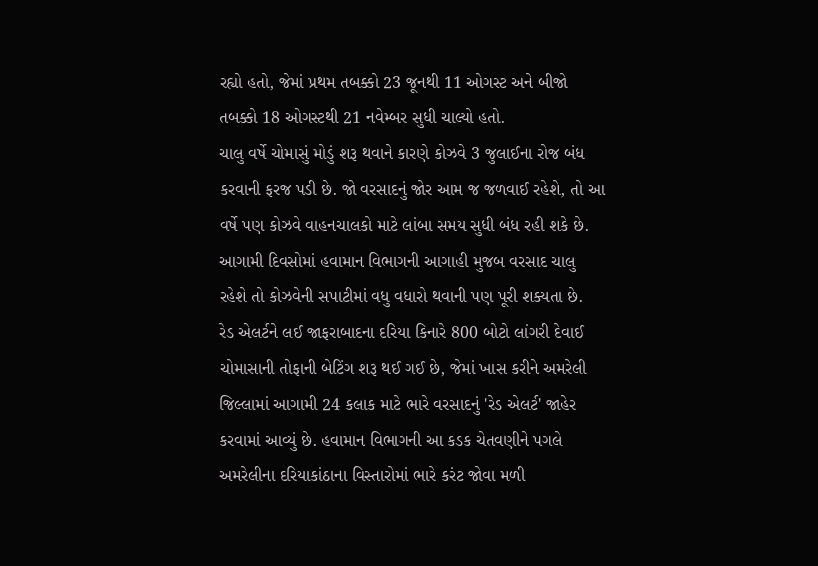રહ્યો હતો, જેમાં પ્રથમ તબક્કો 23 જૂનથી 11 ઓગસ્ટ અને બીજો તબક્કો 18 ઓગસ્ટથી 21 નવેમ્બર સુધી ચાલ્યો હતો.
ચાલુ વર્ષે ચોમાસું મોડું શરૂ થવાને કારણે કોઝવે 3 જુલાઈના રોજ બંધ કરવાની ફરજ પડી છે. જો વરસાદનું જોર આમ જ જળવાઈ રહેશે, તો આ વર્ષે પણ કોઝવે વાહનચાલકો માટે લાંબા સમય સુધી બંધ રહી શકે છે. આગામી દિવસોમાં હવામાન વિભાગની આગાહી મુજબ વરસાદ ચાલુ રહેશે તો કોઝવેની સપાટીમાં વધુ વધારો થવાની પણ પૂરી શક્યતા છે.
રેડ એલર્ટને લઈ જાફરાબાદના દરિયા કિનારે 800 બોટો લાંગરી દેવાઈ
ચોમાસાની તોફાની બેટિંગ શરૂ થઈ ગઈ છે, જેમાં ખાસ કરીને અમરેલી જિલ્લામાં આગામી 24 કલાક માટે ભારે વરસાદનું 'રેડ એલર્ટ' જાહેર કરવામાં આવ્યું છે. હવામાન વિભાગની આ કડક ચેતવણીને પગલે અમરેલીના દરિયાકાંઠાના વિસ્તારોમાં ભારે કરંટ જોવા મળી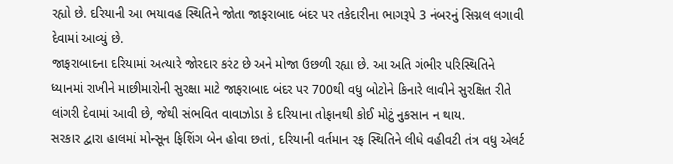રહ્યો છે. દરિયાની આ ભયાવહ સ્થિતિને જોતા જાફરાબાદ બંદર પર તકેદારીના ભાગરૂપે 3 નંબરનું સિગ્નલ લગાવી દેવામાં આવ્યું છે.
જાફરાબાદના દરિયામાં અત્યારે જોરદાર કરંટ છે અને મોજા ઉછળી રહ્યા છે. આ અતિ ગંભીર પરિસ્થિતિને ધ્યાનમાં રાખીને માછીમારોની સુરક્ષા માટે જાફરાબાદ બંદર પર 700થી વધુ બોટોને કિનારે લાવીને સુરક્ષિત રીતે લાંગરી દેવામાં આવી છે, જેથી સંભવિત વાવાઝોડા કે દરિયાના તોફાનથી કોઈ મોટું નુકસાન ન થાય.
સરકાર દ્વારા હાલમાં મોન્સૂન ફિશિંગ બેન હોવા છતાં, દરિયાની વર્તમાન રફ સ્થિતિને લીધે વહીવટી તંત્ર વધુ એલર્ટ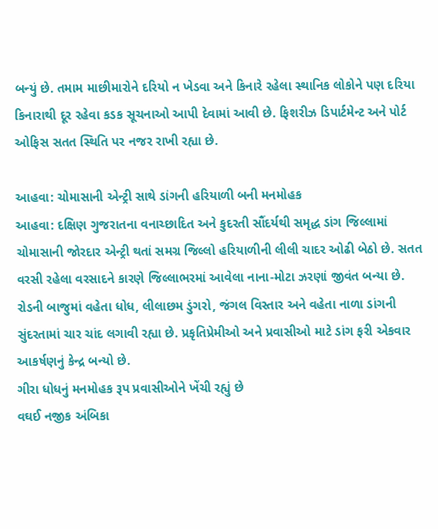બન્યું છે. તમામ માછીમારોને દરિયો ન ખેડવા અને કિનારે રહેલા સ્થાનિક લોકોને પણ દરિયા કિનારાથી દૂર રહેવા કડક સૂચનાઓ આપી દેવામાં આવી છે. ફિશરીઝ ડિપાર્ટમેન્ટ અને પોર્ટ ઓફિસ સતત સ્થિતિ પર નજર રાખી રહ્યા છે.

આહવા: ચોમાસાની એન્ટ્રી સાથે ડાંગની હરિયાળી બની મનમોહક
આહવા: દક્ષિણ ગુજરાતના વનાચ્છાદિત અને કુદરતી સૌંદર્યથી સમૃદ્ધ ડાંગ જિલ્લામાં ચોમાસાની જોરદાર એન્ટ્રી થતાં સમગ્ર જિલ્લો હરિયાળીની લીલી ચાદર ઓઢી બેઠો છે. સતત વરસી રહેલા વરસાદને કારણે જિલ્લાભરમાં આવેલા નાના-મોટા ઝરણાં જીવંત બન્યા છે. રોડની બાજુમાં વહેતા ધોધ, લીલાછમ ડુંગરો, જંગલ વિસ્તાર અને વહેતા નાળા ડાંગની સુંદરતામાં ચાર ચાંદ લગાવી રહ્યા છે. પ્રકૃતિપ્રેમીઓ અને પ્રવાસીઓ માટે ડાંગ ફરી એકવાર આકર્ષણનું કેન્દ્ર બન્યો છે.
ગીરા ધોધનું મનમોહક રૂપ પ્રવાસીઓને ખેંચી રહ્યું છે
વઘઈ નજીક અંબિકા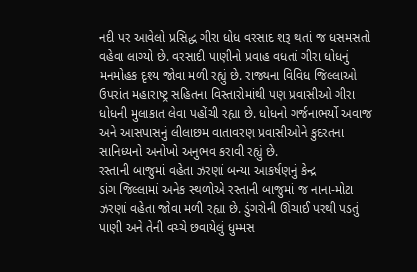નદી પર આવેલો પ્રસિદ્ધ ગીરા ધોધ વરસાદ શરૂ થતાં જ ધસમસતો વહેવા લાગ્યો છે. વરસાદી પાણીનો પ્રવાહ વધતાં ગીરા ધોધનું મનમોહક દૃશ્ય જોવા મળી રહ્યું છે. રાજ્યના વિવિધ જિલ્લાઓ ઉપરાંત મહારાષ્ટ્ર સહિતના વિસ્તારોમાંથી પણ પ્રવાસીઓ ગીરા ધોધની મુલાકાત લેવા પહોંચી રહ્યા છે. ધોધનો ગર્જનાભર્યો અવાજ અને આસપાસનું લીલાછમ વાતાવરણ પ્રવાસીઓને કુદરતના સાનિધ્યનો અનોખો અનુભવ કરાવી રહ્યું છે.
રસ્તાની બાજુમાં વહેતા ઝરણાં બન્યા આકર્ષણનું કેન્દ્ર
ડાંગ જિલ્લામાં અનેક સ્થળોએ રસ્તાની બાજુમાં જ નાના-મોટા ઝરણાં વહેતા જોવા મળી રહ્યા છે. ડુંગરોની ઊંચાઈ પરથી પડતું પાણી અને તેની વચ્ચે છવાયેલું ધુમ્મસ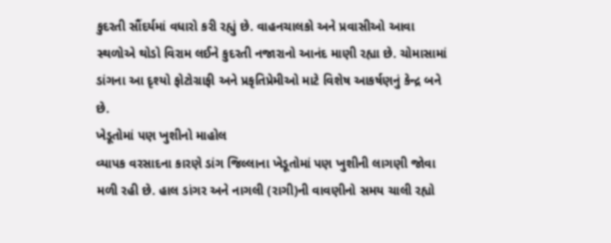કુદરતી સૌંદર્યમાં વધારો કરી રહ્યું છે. વાહનચાલકો અને પ્રવાસીઓ આવા સ્થળોએ થોડો વિરામ લઈને કુદરતી નજારાનો આનંદ માણી રહ્યા છે. ચોમાસામાં ડાંગના આ દૃશ્યો ફોટોગ્રાફી અને પ્રકૃતિપ્રેમીઓ માટે વિશેષ આકર્ષણનું કેન્દ્ર બને છે.
ખેડૂતોમાં પણ ખુશીનો માહોલ
વ્યાપક વરસાદના કારણે ડાંગ જિલ્લાના ખેડૂતોમાં પણ ખુશીની લાગણી જોવા મળી રહી છે. હાલ ડાંગર અને નાગલી (રાગી)ની વાવણીનો સમય ચાલી રહ્યો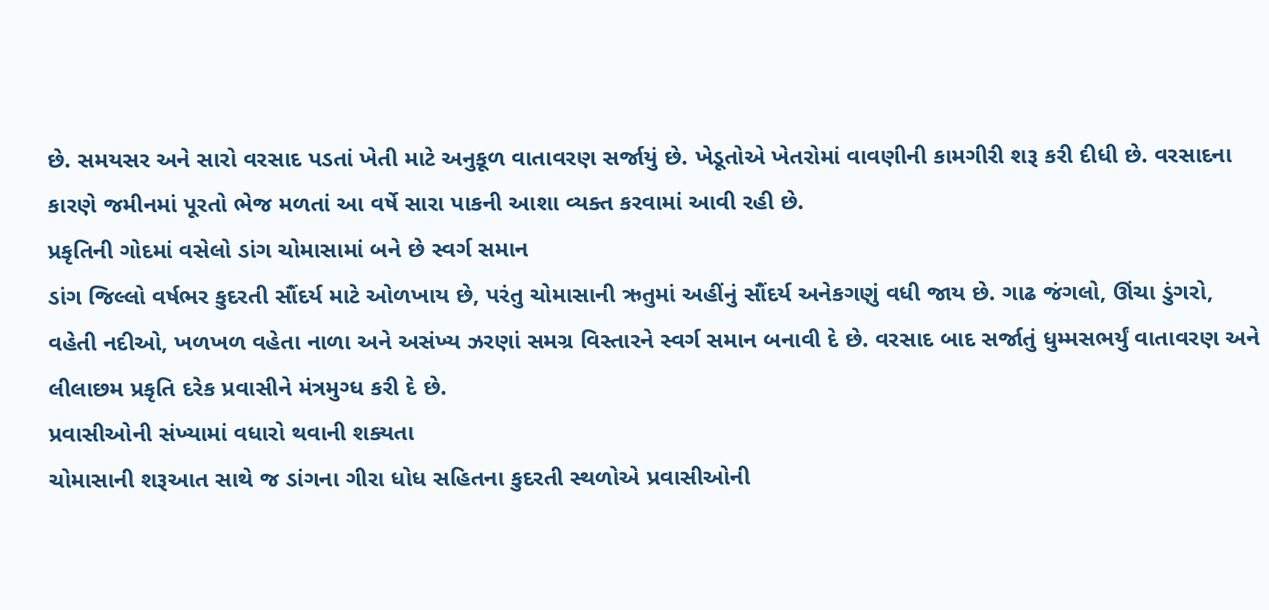છે. સમયસર અને સારો વરસાદ પડતાં ખેતી માટે અનુકૂળ વાતાવરણ સર્જાયું છે. ખેડૂતોએ ખેતરોમાં વાવણીની કામગીરી શરૂ કરી દીધી છે. વરસાદના કારણે જમીનમાં પૂરતો ભેજ મળતાં આ વર્ષે સારા પાકની આશા વ્યક્ત કરવામાં આવી રહી છે.
પ્રકૃતિની ગોદમાં વસેલો ડાંગ ચોમાસામાં બને છે સ્વર્ગ સમાન
ડાંગ જિલ્લો વર્ષભર કુદરતી સૌંદર્ય માટે ઓળખાય છે, પરંતુ ચોમાસાની ઋતુમાં અહીંનું સૌંદર્ય અનેકગણું વધી જાય છે. ગાઢ જંગલો, ઊંચા ડુંગરો, વહેતી નદીઓ, ખળખળ વહેતા નાળા અને અસંખ્ય ઝરણાં સમગ્ર વિસ્તારને સ્વર્ગ સમાન બનાવી દે છે. વરસાદ બાદ સર્જાતું ધુમ્મસભર્યું વાતાવરણ અને લીલાછમ પ્રકૃતિ દરેક પ્રવાસીને મંત્રમુગ્ધ કરી દે છે.
પ્રવાસીઓની સંખ્યામાં વધારો થવાની શક્યતા
ચોમાસાની શરૂઆત સાથે જ ડાંગના ગીરા ધોધ સહિતના કુદરતી સ્થળોએ પ્રવાસીઓની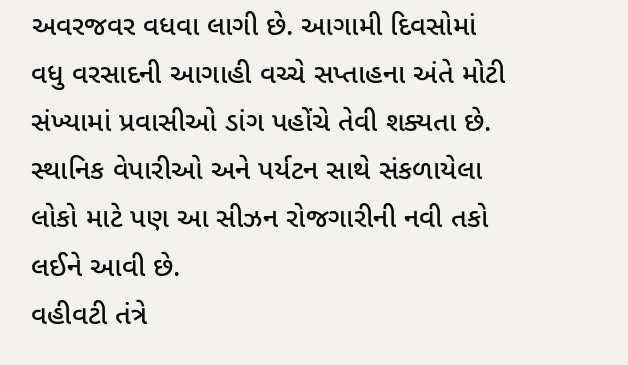અવરજવર વધવા લાગી છે. આગામી દિવસોમાં વધુ વરસાદની આગાહી વચ્ચે સપ્તાહના અંતે મોટી સંખ્યામાં પ્રવાસીઓ ડાંગ પહોંચે તેવી શક્યતા છે. સ્થાનિક વેપારીઓ અને પર્યટન સાથે સંકળાયેલા લોકો માટે પણ આ સીઝન રોજગારીની નવી તકો લઈને આવી છે.
વહીવટી તંત્રે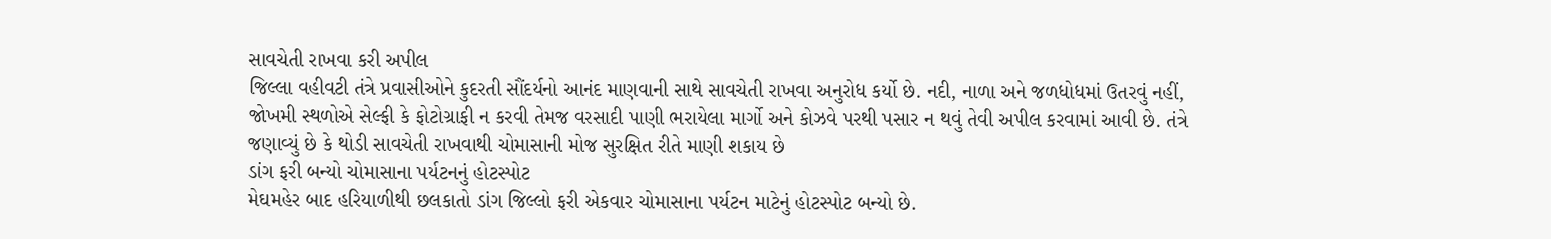સાવચેતી રાખવા કરી અપીલ
જિલ્લા વહીવટી તંત્રે પ્રવાસીઓને કુદરતી સૌંદર્યનો આનંદ માણવાની સાથે સાવચેતી રાખવા અનુરોધ કર્યો છે. નદી, નાળા અને જળધોધમાં ઉતરવું નહીં, જોખમી સ્થળોએ સેલ્ફી કે ફોટોગ્રાફી ન કરવી તેમજ વરસાદી પાણી ભરાયેલા માર્ગો અને કોઝવે પરથી પસાર ન થવું તેવી અપીલ કરવામાં આવી છે. તંત્રે જણાવ્યું છે કે થોડી સાવચેતી રાખવાથી ચોમાસાની મોજ સુરક્ષિત રીતે માણી શકાય છે
ડાંગ ફરી બન્યો ચોમાસાના પર્યટનનું હોટસ્પોટ
મેઘમહેર બાદ હરિયાળીથી છલકાતો ડાંગ જિલ્લો ફરી એકવાર ચોમાસાના પર્યટન માટેનું હોટસ્પોટ બન્યો છે.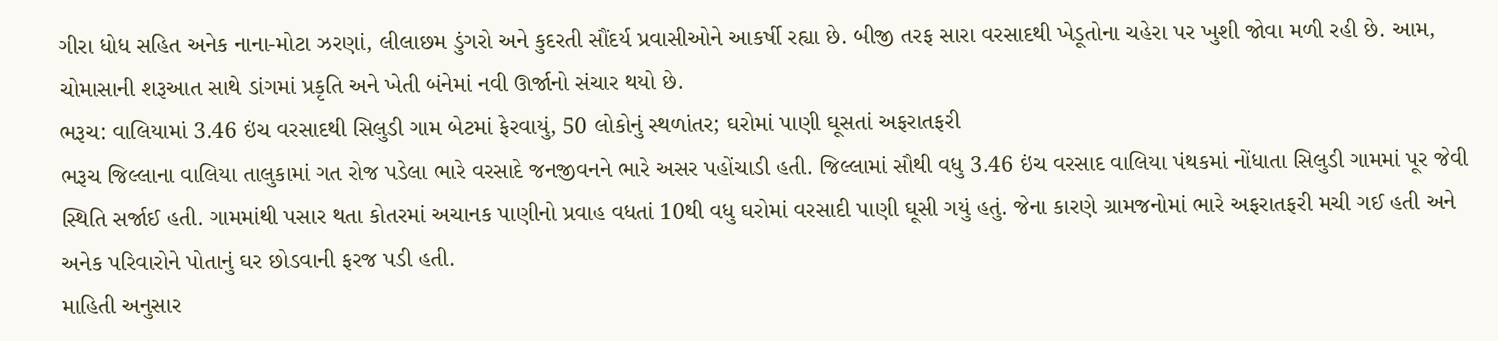ગીરા ધોધ સહિત અનેક નાના-મોટા ઝરણાં, લીલાછમ ડુંગરો અને કુદરતી સૌંદર્ય પ્રવાસીઓને આકર્ષી રહ્યા છે. બીજી તરફ સારા વરસાદથી ખેડૂતોના ચહેરા પર ખુશી જોવા મળી રહી છે. આમ, ચોમાસાની શરૂઆત સાથે ડાંગમાં પ્રકૃતિ અને ખેતી બંનેમાં નવી ઊર્જાનો સંચાર થયો છે.
ભરૂચ: વાલિયામાં 3.46 ઇંચ વરસાદથી સિલુડી ગામ બેટમાં ફેરવાયું, 50 લોકોનું સ્થળાંતર; ઘરોમાં પાણી ઘૂસતાં અફરાતફરી
ભરૂચ જિલ્લાના વાલિયા તાલુકામાં ગત રોજ પડેલા ભારે વરસાદે જનજીવનને ભારે અસર પહોંચાડી હતી. જિલ્લામાં સૌથી વધુ 3.46 ઇંચ વરસાદ વાલિયા પંથકમાં નોંધાતા સિલુડી ગામમાં પૂર જેવી સ્થિતિ સર્જાઈ હતી. ગામમાંથી પસાર થતા કોતરમાં અચાનક પાણીનો પ્રવાહ વધતાં 10થી વધુ ઘરોમાં વરસાદી પાણી ઘૂસી ગયું હતું. જેના કારણે ગ્રામજનોમાં ભારે અફરાતફરી મચી ગઈ હતી અને અનેક પરિવારોને પોતાનું ઘર છોડવાની ફરજ પડી હતી.
માહિતી અનુસાર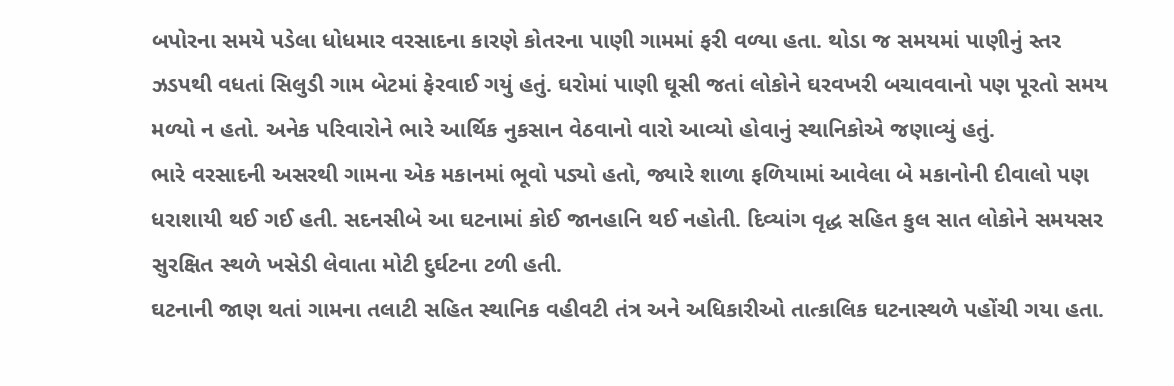બપોરના સમયે પડેલા ધોધમાર વરસાદના કારણે કોતરના પાણી ગામમાં ફરી વળ્યા હતા. થોડા જ સમયમાં પાણીનું સ્તર ઝડપથી વધતાં સિલુડી ગામ બેટમાં ફેરવાઈ ગયું હતું. ઘરોમાં પાણી ઘૂસી જતાં લોકોને ઘરવખરી બચાવવાનો પણ પૂરતો સમય મળ્યો ન હતો. અનેક પરિવારોને ભારે આર્થિક નુકસાન વેઠવાનો વારો આવ્યો હોવાનું સ્થાનિકોએ જણાવ્યું હતું.
ભારે વરસાદની અસરથી ગામના એક મકાનમાં ભૂવો પડ્યો હતો, જ્યારે શાળા ફળિયામાં આવેલા બે મકાનોની દીવાલો પણ ધરાશાયી થઈ ગઈ હતી. સદનસીબે આ ઘટનામાં કોઈ જાનહાનિ થઈ નહોતી. દિવ્યાંગ વૃદ્ધ સહિત કુલ સાત લોકોને સમયસર સુરક્ષિત સ્થળે ખસેડી લેવાતા મોટી દુર્ઘટના ટળી હતી.
ઘટનાની જાણ થતાં ગામના તલાટી સહિત સ્થાનિક વહીવટી તંત્ર અને અધિકારીઓ તાત્કાલિક ઘટનાસ્થળે પહોંચી ગયા હતા.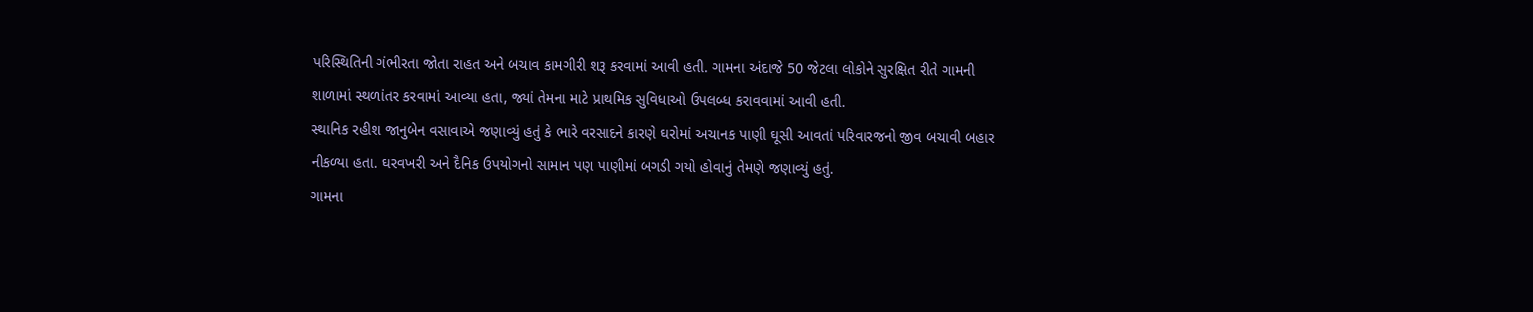પરિસ્થિતિની ગંભીરતા જોતા રાહત અને બચાવ કામગીરી શરૂ કરવામાં આવી હતી. ગામના અંદાજે 50 જેટલા લોકોને સુરક્ષિત રીતે ગામની શાળામાં સ્થળાંતર કરવામાં આવ્યા હતા, જ્યાં તેમના માટે પ્રાથમિક સુવિધાઓ ઉપલબ્ધ કરાવવામાં આવી હતી.
સ્થાનિક રહીશ જાનુબેન વસાવાએ જણાવ્યું હતું કે ભારે વરસાદને કારણે ઘરોમાં અચાનક પાણી ઘૂસી આવતાં પરિવારજનો જીવ બચાવી બહાર નીકળ્યા હતા. ઘરવખરી અને દૈનિક ઉપયોગનો સામાન પણ પાણીમાં બગડી ગયો હોવાનું તેમણે જણાવ્યું હતું.
ગામના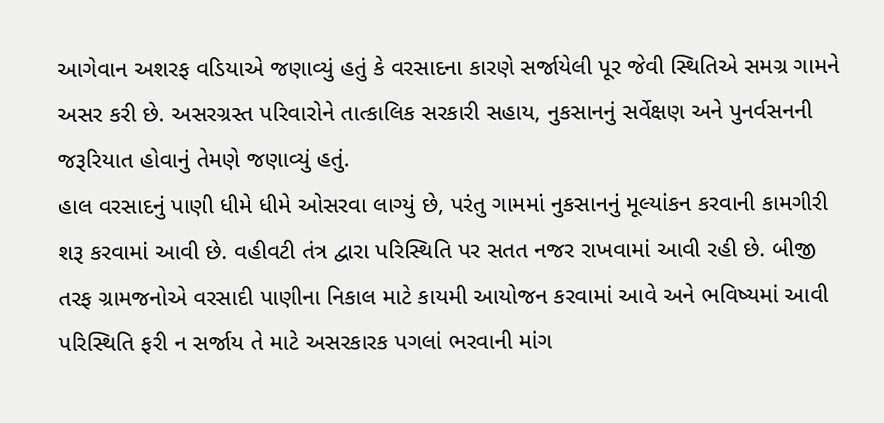આગેવાન અશરફ વડિયાએ જણાવ્યું હતું કે વરસાદના કારણે સર્જાયેલી પૂર જેવી સ્થિતિએ સમગ્ર ગામને અસર કરી છે. અસરગ્રસ્ત પરિવારોને તાત્કાલિક સરકારી સહાય, નુકસાનનું સર્વેક્ષણ અને પુનર્વસનની જરૂરિયાત હોવાનું તેમણે જણાવ્યું હતું.
હાલ વરસાદનું પાણી ધીમે ધીમે ઓસરવા લાગ્યું છે, પરંતુ ગામમાં નુકસાનનું મૂલ્યાંકન કરવાની કામગીરી શરૂ કરવામાં આવી છે. વહીવટી તંત્ર દ્વારા પરિસ્થિતિ પર સતત નજર રાખવામાં આવી રહી છે. બીજી તરફ ગ્રામજનોએ વરસાદી પાણીના નિકાલ માટે કાયમી આયોજન કરવામાં આવે અને ભવિષ્યમાં આવી પરિસ્થિતિ ફરી ન સર્જાય તે માટે અસરકારક પગલાં ભરવાની માંગ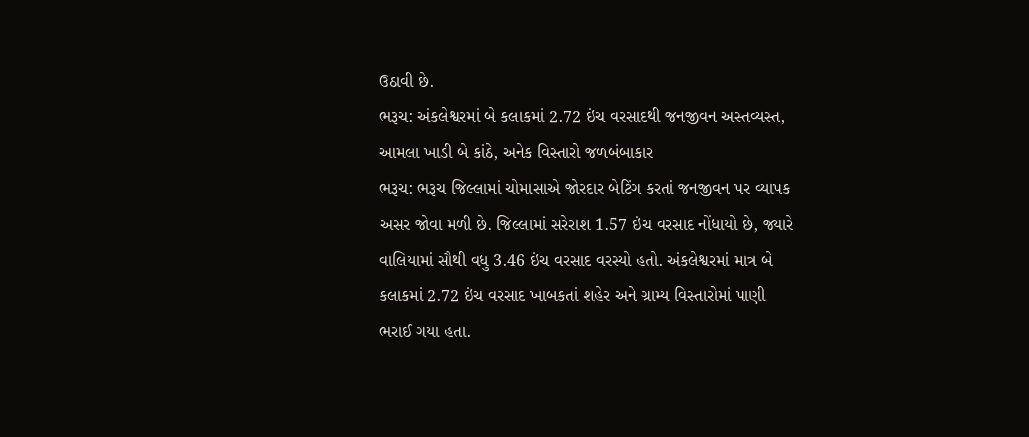ઉઠાવી છે.
ભરૂચ: અંકલેશ્વરમાં બે કલાકમાં 2.72 ઇંચ વરસાદથી જનજીવન અસ્તવ્યસ્ત, આમલા ખાડી બે કાંઠે, અનેક વિસ્તારો જળબંબાકાર
ભરૂચ: ભરૂચ જિલ્લામાં ચોમાસાએ જોરદાર બેટિંગ કરતાં જનજીવન પર વ્યાપક અસર જોવા મળી છે. જિલ્લામાં સરેરાશ 1.57 ઇંચ વરસાદ નોંધાયો છે, જ્યારે વાલિયામાં સૌથી વધુ 3.46 ઇંચ વરસાદ વરસ્યો હતો. અંકલેશ્વરમાં માત્ર બે કલાકમાં 2.72 ઇંચ વરસાદ ખાબકતાં શહેર અને ગ્રામ્ય વિસ્તારોમાં પાણી ભરાઈ ગયા હતા.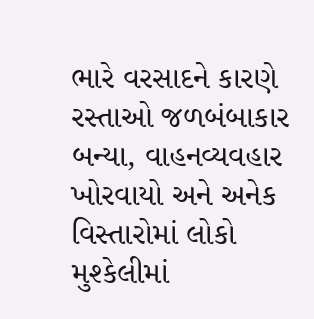ભારે વરસાદને કારણે રસ્તાઓ જળબંબાકાર બન્યા, વાહનવ્યવહાર ખોરવાયો અને અનેક વિસ્તારોમાં લોકો મુશ્કેલીમાં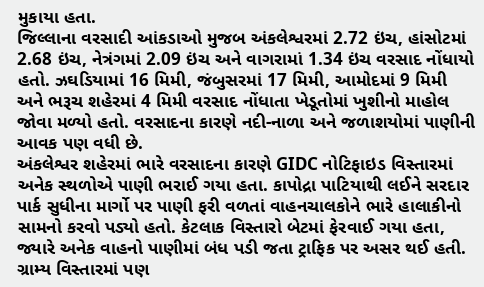મુકાયા હતા.
જિલ્લાના વરસાદી આંકડાઓ મુજબ અંકલેશ્વરમાં 2.72 ઇંચ, હાંસોટમાં 2.68 ઇંચ, નેત્રંગમાં 2.09 ઇંચ અને વાગરામાં 1.34 ઇંચ વરસાદ નોંધાયો હતો. ઝઘડિયામાં 16 મિમી, જંબુસરમાં 17 મિમી, આમોદમાં 9 મિમી અને ભરૂચ શહેરમાં 4 મિમી વરસાદ નોંધાતા ખેડૂતોમાં ખુશીનો માહોલ જોવા મળ્યો હતો. વરસાદના કારણે નદી-નાળા અને જળાશયોમાં પાણીની આવક પણ વધી છે.
અંકલેશ્વર શહેરમાં ભારે વરસાદના કારણે GIDC નોટિફાઇડ વિસ્તારમાં અનેક સ્થળોએ પાણી ભરાઈ ગયા હતા. કાપોદ્રા પાટિયાથી લઈને સરદાર પાર્ક સુધીના માર્ગો પર પાણી ફરી વળતાં વાહનચાલકોને ભારે હાલાકીનો સામનો કરવો પડ્યો હતો. કેટલાક વિસ્તારો બેટમાં ફેરવાઈ ગયા હતા, જ્યારે અનેક વાહનો પાણીમાં બંધ પડી જતા ટ્રાફિક પર અસર થઈ હતી.
ગ્રામ્ય વિસ્તારમાં પણ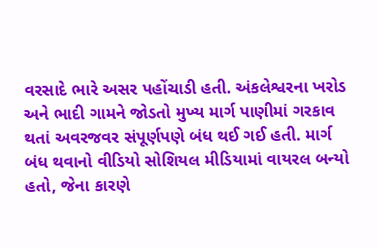વરસાદે ભારે અસર પહોંચાડી હતી. અંકલેશ્વરના ખરોડ અને ભાદી ગામને જોડતો મુખ્ય માર્ગ પાણીમાં ગરકાવ થતાં અવરજવર સંપૂર્ણપણે બંધ થઈ ગઈ હતી. માર્ગ બંધ થવાનો વીડિયો સોશિયલ મીડિયામાં વાયરલ બન્યો હતો, જેના કારણે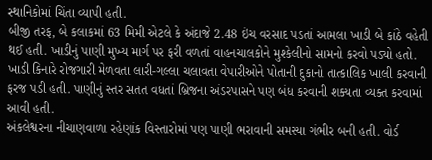સ્થાનિકોમાં ચિંતા વ્યાપી હતી.
બીજી તરફ, બે કલાકમાં 63 મિમી એટલે કે અંદાજે 2.48 ઇંચ વરસાદ પડતાં આમલા ખાડી બે કાંઠે વહેતી થઈ હતી. ખાડીનું પાણી મુખ્ય માર્ગ પર ફરી વળતાં વાહનચાલકોને મુશ્કેલીનો સામનો કરવો પડ્યો હતો. ખાડી કિનારે રોજગારી મેળવતા લારી-ગલ્લા ચલાવતા વેપારીઓને પોતાની દુકાનો તાત્કાલિક ખાલી કરવાની ફરજ પડી હતી. પાણીનું સ્તર સતત વધતાં બ્રિજના અંડરપાસને પણ બંધ કરવાની શક્યતા વ્યક્ત કરવામાં આવી હતી.
અંકલેશ્વરના નીચાણવાળા રહેણાંક વિસ્તારોમાં પણ પાણી ભરાવાની સમસ્યા ગંભીર બની હતી. વોર્ડ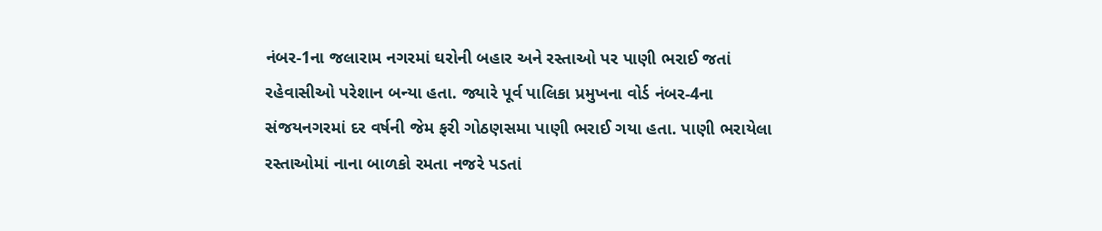નંબર-1ના જલારામ નગરમાં ઘરોની બહાર અને રસ્તાઓ પર પાણી ભરાઈ જતાં રહેવાસીઓ પરેશાન બન્યા હતા. જ્યારે પૂર્વ પાલિકા પ્રમુખના વોર્ડ નંબર-4ના સંજયનગરમાં દર વર્ષની જેમ ફરી ગોઠણસમા પાણી ભરાઈ ગયા હતા. પાણી ભરાયેલા રસ્તાઓમાં નાના બાળકો રમતા નજરે પડતાં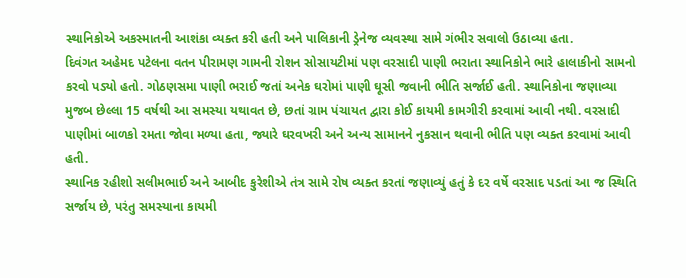સ્થાનિકોએ અકસ્માતની આશંકા વ્યક્ત કરી હતી અને પાલિકાની ડ્રેનેજ વ્યવસ્થા સામે ગંભીર સવાલો ઉઠાવ્યા હતા.
દિવંગત અહેમદ પટેલના વતન પીરામણ ગામની રોશન સોસાયટીમાં પણ વરસાદી પાણી ભરાતા સ્થાનિકોને ભારે હાલાકીનો સામનો કરવો પડ્યો હતો. ગોઠણસમા પાણી ભરાઈ જતાં અનેક ઘરોમાં પાણી ઘૂસી જવાની ભીતિ સર્જાઈ હતી. સ્થાનિકોના જણાવ્યા મુજબ છેલ્લા 15 વર્ષથી આ સમસ્યા યથાવત છે, છતાં ગ્રામ પંચાયત દ્વારા કોઈ કાયમી કામગીરી કરવામાં આવી નથી. વરસાદી પાણીમાં બાળકો રમતા જોવા મળ્યા હતા, જ્યારે ઘરવખરી અને અન્ય સામાનને નુકસાન થવાની ભીતિ પણ વ્યક્ત કરવામાં આવી હતી.
સ્થાનિક રહીશો સલીમભાઈ અને આબીદ કુરેશીએ તંત્ર સામે રોષ વ્યક્ત કરતાં જણાવ્યું હતું કે દર વર્ષે વરસાદ પડતાં આ જ સ્થિતિ સર્જાય છે, પરંતુ સમસ્યાના કાયમી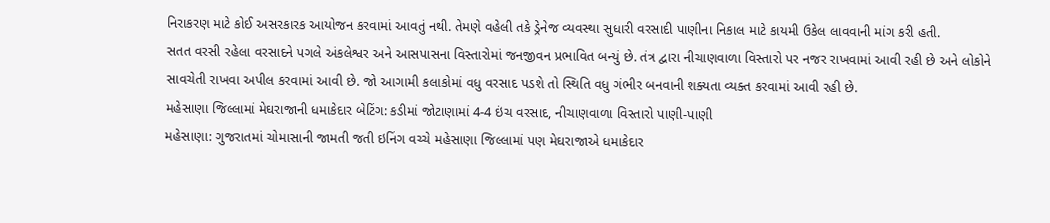નિરાકરણ માટે કોઈ અસરકારક આયોજન કરવામાં આવતું નથી. તેમણે વહેલી તકે ડ્રેનેજ વ્યવસ્થા સુધારી વરસાદી પાણીના નિકાલ માટે કાયમી ઉકેલ લાવવાની માંગ કરી હતી.
સતત વરસી રહેલા વરસાદને પગલે અંકલેશ્વર અને આસપાસના વિસ્તારોમાં જનજીવન પ્રભાવિત બન્યું છે. તંત્ર દ્વારા નીચાણવાળા વિસ્તારો પર નજર રાખવામાં આવી રહી છે અને લોકોને સાવચેતી રાખવા અપીલ કરવામાં આવી છે. જો આગામી કલાકોમાં વધુ વરસાદ પડશે તો સ્થિતિ વધુ ગંભીર બનવાની શક્યતા વ્યક્ત કરવામાં આવી રહી છે.
મહેસાણા જિલ્લામાં મેઘરાજાની ધમાકેદાર બેટિંગ: કડીમાં જોટાણામાં 4-4 ઇંચ વરસાદ, નીચાણવાળા વિસ્તારો પાણી-પાણી
મહેસાણા: ગુજરાતમાં ચોમાસાની જામતી જતી ઇનિંગ વચ્ચે મહેસાણા જિલ્લામાં પણ મેઘરાજાએ ધમાકેદાર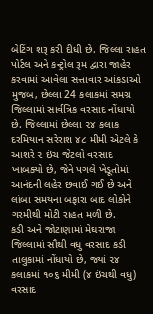બેટિંગ શરૂ કરી દીધી છે. જિલ્લા રાહત પોર્ટલ અને કન્ટ્રોલ રૂમ દ્વારા જાહેર કરવામાં આવેલા સત્તાવાર આંકડાઓ મુજબ, છેલ્લા 24 કલાકમાં સમગ્ર જિલ્લામાં સાર્વત્રિક વરસાદ નોંધાયો છે. જિલ્લામાં છેલ્લા ૨૪ કલાક દરમિયાન સરેરાશ ૪૮ મીમી એટલે કે આશરે ૨ ઇંચ જેટલો વરસાદ ખાબક્યો છે, જેને પગલે ખેડૂતોમાં આનંદની લહેર છવાઈ ગઈ છે અને લાંબા સમયના બફારા બાદ લોકોને ગરમીથી મોટી રાહત મળી છે.
કડી અને જોટાણામાં મેઘરાજા
જિલ્લામાં સૌથી વધુ વરસાદ કડી તાલુકામાં નોંધાયો છે, જ્યાં ૨૪ કલાકમાં ૧૦૬ મીમી (૪ ઇંચથી વધુ) વરસાદ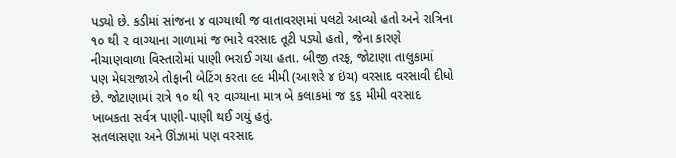પડ્યો છે. કડીમાં સાંજના ૪ વાગ્યાથી જ વાતાવરણમાં પલટો આવ્યો હતો અને રાત્રિના ૧૦ થી ૨ વાગ્યાના ગાળામાં જ ભારે વરસાદ તૂટી પડ્યો હતો, જેના કારણે નીચાણવાળા વિસ્તારોમાં પાણી ભરાઈ ગયા હતા. બીજી તરફ, જોટાણા તાલુકામાં પણ મેઘરાજાએ તોફાની બેટિંગ કરતા ૯૯ મીમી (આશરે ૪ ઇંચ) વરસાદ વરસાવી દીધો છે. જોટાણામાં રાત્રે ૧૦ થી ૧૨ વાગ્યાના માત્ર બે કલાકમાં જ ૬૬ મીમી વરસાદ ખાબકતા સર્વત્ર પાણી-પાણી થઈ ગયું હતું.
સતલાસણા અને ઊંઝામાં પણ વરસાદ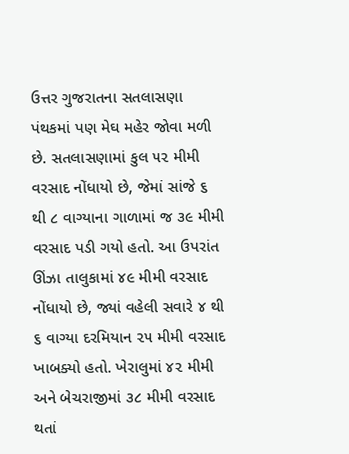ઉત્તર ગુજરાતના સતલાસણા પંથકમાં પણ મેઘ મહેર જોવા મળી છે. સતલાસણામાં કુલ ૫૨ મીમી વરસાદ નોંધાયો છે, જેમાં સાંજે ૬ થી ૮ વાગ્યાના ગાળામાં જ ૩૯ મીમી વરસાદ પડી ગયો હતો. આ ઉપરાંત ઊંઝા તાલુકામાં ૪૯ મીમી વરસાદ નોંધાયો છે, જ્યાં વહેલી સવારે ૪ થી ૬ વાગ્યા દરમિયાન ૨૫ મીમી વરસાદ ખાબક્યો હતો. ખેરાલુમાં ૪૨ મીમી અને બેચરાજીમાં ૩૮ મીમી વરસાદ થતાં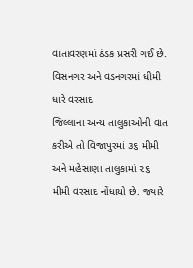વાતાવરણમાં ઠંડક પ્રસરી ગઈ છે.
વિસનગર અને વડનગરમાં ધીમી ધારે વરસાદ
જિલ્લાના અન્ય તાલુકાઓની વાત કરીએ તો વિજાપુરમાં ૩૬ મીમી અને મહેસાણા તાલુકામાં ૨૬ મીમી વરસાદ નોંધાયો છે. જ્યારે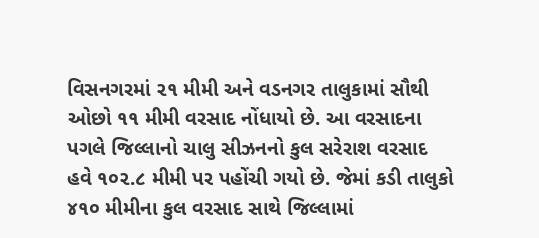વિસનગરમાં ૨૧ મીમી અને વડનગર તાલુકામાં સૌથી ઓછો ૧૧ મીમી વરસાદ નોંધાયો છે. આ વરસાદના પગલે જિલ્લાનો ચાલુ સીઝનનો કુલ સરેરાશ વરસાદ હવે ૧૦૨.૮ મીમી પર પહોંચી ગયો છે. જેમાં કડી તાલુકો ૪૧૦ મીમીના કુલ વરસાદ સાથે જિલ્લામાં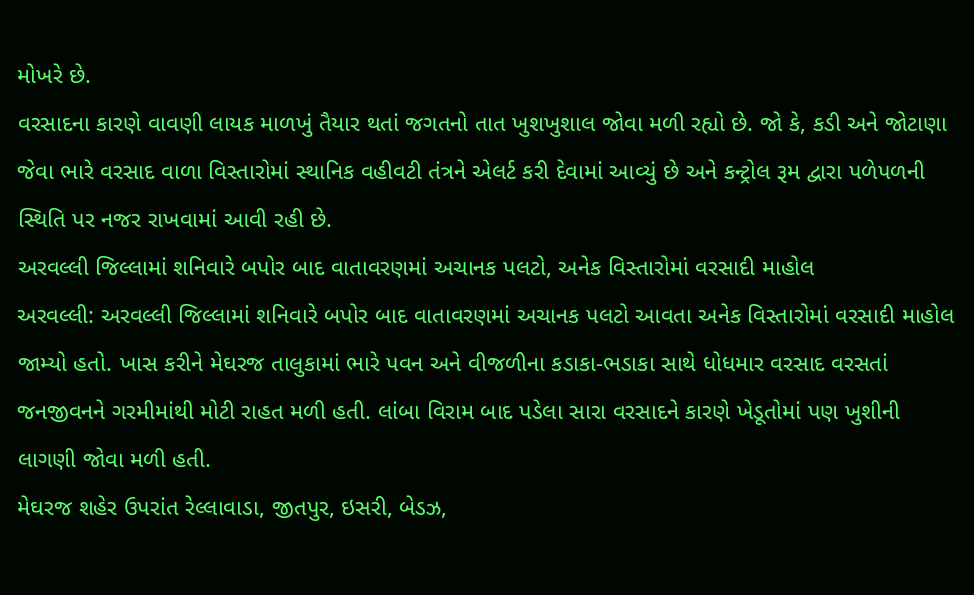મોખરે છે.
વરસાદના કારણે વાવણી લાયક માળખું તૈયાર થતાં જગતનો તાત ખુશખુશાલ જોવા મળી રહ્યો છે. જો કે, કડી અને જોટાણા જેવા ભારે વરસાદ વાળા વિસ્તારોમાં સ્થાનિક વહીવટી તંત્રને એલર્ટ કરી દેવામાં આવ્યું છે અને કન્ટ્રોલ રૂમ દ્વારા પળેપળની સ્થિતિ પર નજર રાખવામાં આવી રહી છે.
અરવલ્લી જિલ્લામાં શનિવારે બપોર બાદ વાતાવરણમાં અચાનક પલટો, અનેક વિસ્તારોમાં વરસાદી માહોલ
અરવલ્લી: અરવલ્લી જિલ્લામાં શનિવારે બપોર બાદ વાતાવરણમાં અચાનક પલટો આવતા અનેક વિસ્તારોમાં વરસાદી માહોલ જામ્યો હતો. ખાસ કરીને મેઘરજ તાલુકામાં ભારે પવન અને વીજળીના કડાકા-ભડાકા સાથે ધોધમાર વરસાદ વરસતાં જનજીવનને ગરમીમાંથી મોટી રાહત મળી હતી. લાંબા વિરામ બાદ પડેલા સારા વરસાદને કારણે ખેડૂતોમાં પણ ખુશીની લાગણી જોવા મળી હતી.
મેઘરજ શહેર ઉપરાંત રેલ્લાવાડા, જીતપુર, ઇસરી, બેડઝ,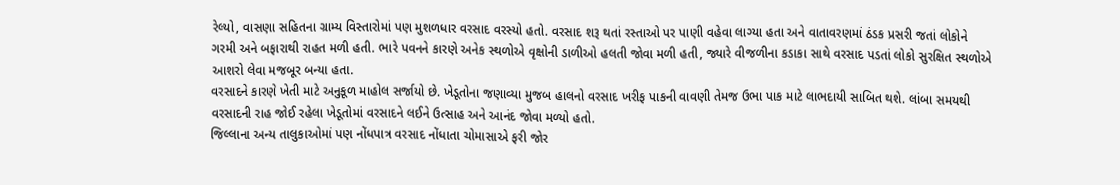રેલ્યો, વાસણા સહિતના ગ્રામ્ય વિસ્તારોમાં પણ મુશળધાર વરસાદ વરસ્યો હતો. વરસાદ શરૂ થતાં રસ્તાઓ પર પાણી વહેવા લાગ્યા હતા અને વાતાવરણમાં ઠંડક પ્રસરી જતાં લોકોને ગરમી અને બફારાથી રાહત મળી હતી. ભારે પવનને કારણે અનેક સ્થળોએ વૃક્ષોની ડાળીઓ હલતી જોવા મળી હતી, જ્યારે વીજળીના કડાકા સાથે વરસાદ પડતાં લોકો સુરક્ષિત સ્થળોએ આશરો લેવા મજબૂર બન્યા હતા.
વરસાદને કારણે ખેતી માટે અનુકૂળ માહોલ સર્જાયો છે. ખેડૂતોના જણાવ્યા મુજબ હાલનો વરસાદ ખરીફ પાકની વાવણી તેમજ ઉભા પાક માટે લાભદાયી સાબિત થશે. લાંબા સમયથી વરસાદની રાહ જોઈ રહેલા ખેડૂતોમાં વરસાદને લઈને ઉત્સાહ અને આનંદ જોવા મળ્યો હતો.
જિલ્લાના અન્ય તાલુકાઓમાં પણ નોંધપાત્ર વરસાદ નોંધાતા ચોમાસાએ ફરી જોર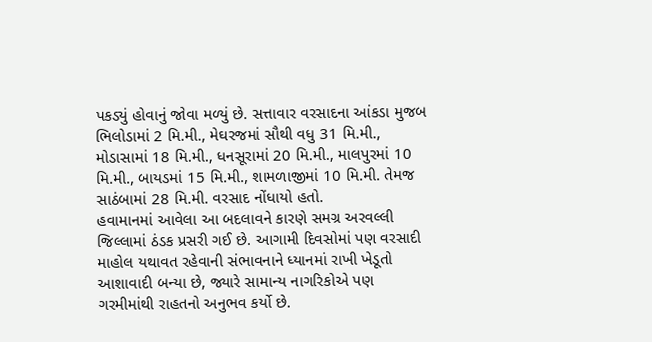પકડ્યું હોવાનું જોવા મળ્યું છે. સત્તાવાર વરસાદના આંકડા મુજબ ભિલોડામાં 2 મિ.મી., મેઘરજમાં સૌથી વધુ 31 મિ.મી., મોડાસામાં 18 મિ.મી., ધનસૂરામાં 20 મિ.મી., માલપુરમાં 10 મિ.મી., બાયડમાં 15 મિ.મી., શામળાજીમાં 10 મિ.મી. તેમજ સાઠંબામાં 28 મિ.મી. વરસાદ નોંધાયો હતો.
હવામાનમાં આવેલા આ બદલાવને કારણે સમગ્ર અરવલ્લી જિલ્લામાં ઠંડક પ્રસરી ગઈ છે. આગામી દિવસોમાં પણ વરસાદી માહોલ યથાવત રહેવાની સંભાવનાને ધ્યાનમાં રાખી ખેડૂતો આશાવાદી બન્યા છે, જ્યારે સામાન્ય નાગરિકોએ પણ ગરમીમાંથી રાહતનો અનુભવ કર્યો છે.